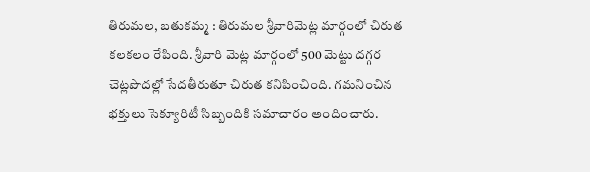తిరుమల, బతుకమ్మ : తిరుమల శ్రీవారిమెట్ల మార్గంలో చిరుత కలకలం రేపింది. శ్రీవారి మెట్ల మార్గంలో 500 మెట్టు దగ్గర చెట్లపొదల్లో సేదతీరుతూ చిరుత కనిపించింది. గమనించిన భక్తులు సెక్యూరిటీ సిబ్బందికి సమాచారం అందించారు.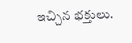ఇచ్చిన భక్తులు.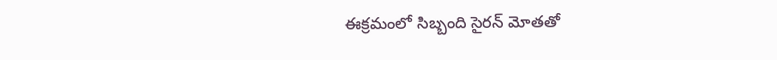ఈక్రమంలో సిబ్బంది సైరన్ మోతతో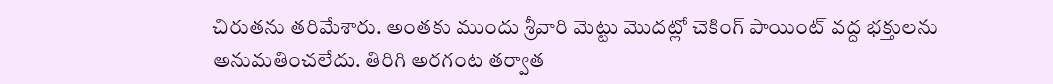చిరుతను తరిమేశారు. అంతకు ముందు శ్రీవారి మెట్టు మొదట్లో చెకింగ్ పాయింట్ వద్ద భక్తులను అనుమతించలేదు. తిరిగి అరగంట తర్వాత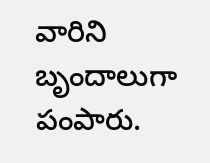వారిని బృందాలుగా పంపారు.